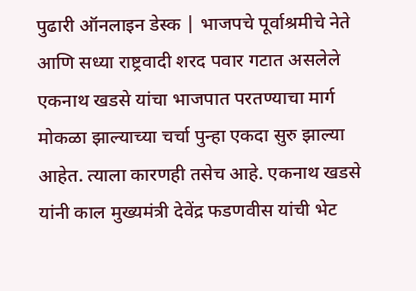पुढारी ऑनलाइन डेस्क | भाजपचे पूर्वाश्रमीचे नेते आणि सध्या राष्ट्रवादी शरद पवार गटात असलेले एकनाथ खडसे यांचा भाजपात परतण्याचा मार्ग मोकळा झाल्याच्या चर्चा पुन्हा एकदा सुरु झाल्या आहेत. त्याला कारणही तसेच आहे. एकनाथ खडसे यांनी काल मुख्यमंत्री देवेंद्र फडणवीस यांची भेट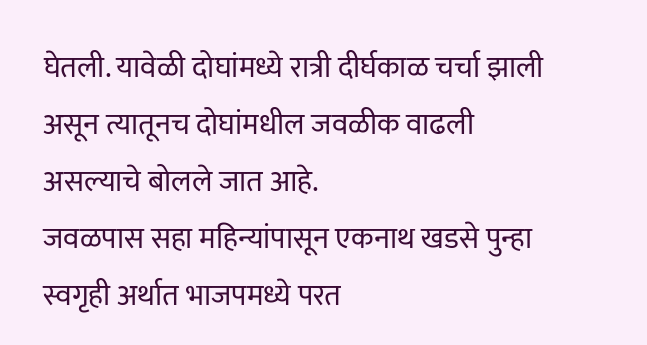घेतली. यावेळी दोघांमध्ये रात्री दीर्घकाळ चर्चा झाली असून त्यातूनच दोघांमधील जवळीक वाढली असल्याचे बोलले जात आहे.
जवळपास सहा महिन्यांपासून एकनाथ खडसे पुन्हा स्वगृही अर्थात भाजपमध्ये परत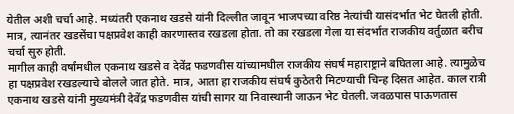येतील अशी चर्चा आहे. मध्यंतरी एकनाथ खडसे यांनी दिल्लीत जावून भाजपच्या वरिष्ठ नेत्यांची यासंदर्भात भेट घेतली होती. मात्र, त्यानंतर खडसेंचा पक्षप्रवेश काही कारणास्तव रखडला होता. तो का रखडला गेला या संदर्भात राजकीय वर्तुळात बरीच चर्चा सुरु होती.
मागील काही वर्षांमधील एकनाथ खडसे व देवेंद्र फडणवीस यांच्यामधील राजकीय संघर्ष महाराष्ट्राने बघितला आहे. त्यामुळेच हा पक्षप्रवेश रखडल्याचे बोलले जात होते. मात्र, आता हा राजकीय संघर्ष कुठेतरी मिटण्याची चिन्ह दिसत आहेत. काल रात्री एकनाथ खडसे यांनी मुख्यमंत्री देवेंद्र फडणवीस यांची सागर या निवास्थानी जाऊन भेट घेतली. जवळपास पाऊणतास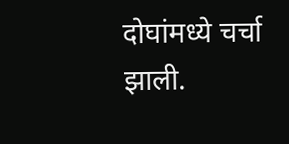दोघांमध्ये चर्चा झाली.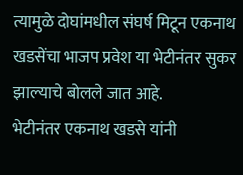त्यामुळे दोघांमधील संघर्ष मिटून एकनाथ खडसेंचा भाजप प्रवेश या भेटीनंतर सुकर झाल्याचे बोलले जात आहे.
भेटीनंतर एकनाथ खडसे यांनी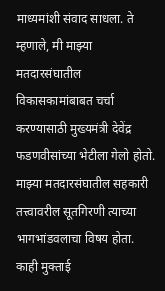माध्यमांशी संवाद साधला. ते म्हणाले, मी माझ्या मतदारसंघातील विकासकामांबाबत चर्चा करण्यासाठी मुख्यमंत्री देवेंद्र फडणवीसांच्या भेटीला गेलो होतो. माझ्या मतदारसंघातील सहकारी तत्त्वावरील सूतगिरणी त्याच्या भागभांडवलाचा विषय होता. काही मुक्ताई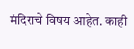मंदिराचे विषय आहेत. काही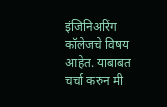इंजिनिअरिंग कॉलेजचे विषय आहेत. याबाबत चर्चा करुन मी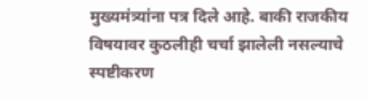मुख्यमंत्र्यांना पत्र दिले आहे. बाकी राजकीय विषयावर कुठलीही चर्चा झालेली नसल्याचे स्पष्टीकरण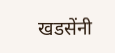खडसेंनी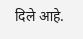दिले आहे.